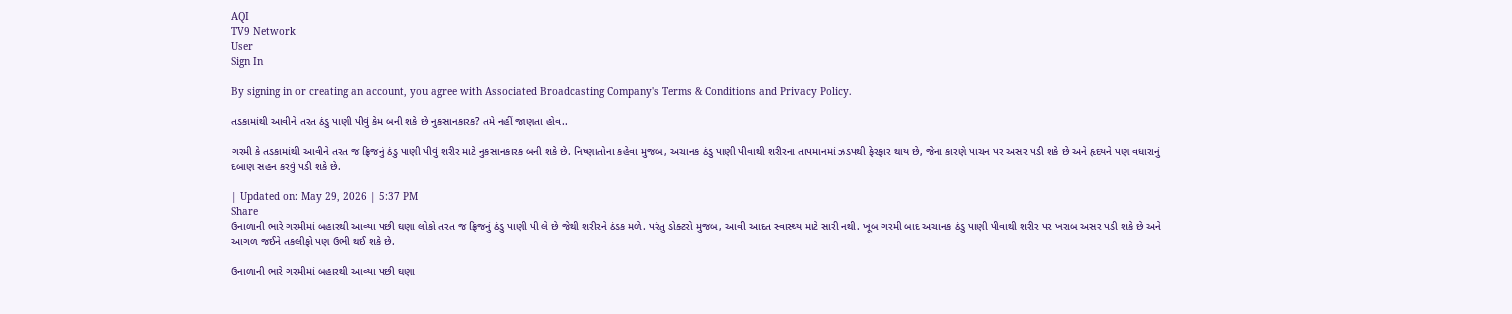AQI
TV9 Network
User
Sign In

By signing in or creating an account, you agree with Associated Broadcasting Company's Terms & Conditions and Privacy Policy.

તડકામાંથી આવીને તરત ઠંડુ પાણી પીવું કેમ બની શકે છે નુકસાનકારક? તમે નહીં જાણતા હોવ..

ગરમી કે તડકામાંથી આવીને તરત જ ફ્રિજનું ઠંડુ પાણી પીવું શરીર માટે નુકસાનકારક બની શકે છે. નિષ્ણાતોના કહેવા મુજબ, અચાનક ઠંડુ પાણી પીવાથી શરીરના તાપમાનમાં ઝડપથી ફેરફાર થાય છે, જેના કારણે પાચન પર અસર પડી શકે છે અને હૃદયને પણ વધારાનું દબાણ સહન કરવું પડી શકે છે.

| Updated on: May 29, 2026 | 5:37 PM
Share
ઉનાળાની ભારે ગરમીમાં બહારથી આવ્યા પછી ઘણા લોકો તરત જ ફ્રિજનું ઠંડુ પાણી પી લે છે જેથી શરીરને ઠંડક મળે. પરંતુ ડોક્ટરો મુજબ, આવી આદત સ્વાસ્થ્ય માટે સારી નથી. ખૂબ ગરમી બાદ અચાનક ઠંડુ પાણી પીવાથી શરીર પર ખરાબ અસર પડી શકે છે અને આગળ જઈને તકલીફો પણ ઉભી થઈ શકે છે.

ઉનાળાની ભારે ગરમીમાં બહારથી આવ્યા પછી ઘણા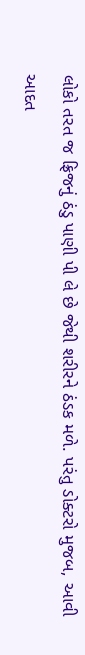લોકો તરત જ ફ્રિજનું ઠંડુ પાણી પી લે છે જેથી શરીરને ઠંડક મળે. પરંતુ ડોક્ટરો મુજબ, આવી આદત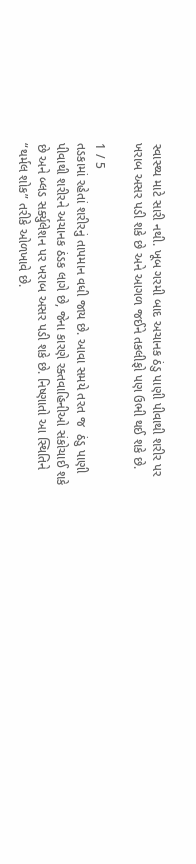સ્વાસ્થ્ય માટે સારી નથી. ખૂબ ગરમી બાદ અચાનક ઠંડુ પાણી પીવાથી શરીર પર ખરાબ અસર પડી શકે છે અને આગળ જઈને તકલીફો પણ ઉભી થઈ શકે છે.

1 / 5
તડકામાં રહેતાં શરીરનું તાપમાન વધી જાય છે. આવા સમયે તરત જ  ઠંડુ પાણી પીવાથી શરીરને અચાનક ઠંડક લાગે છે, જેના કારણે રક્તવાહિનીઓ સંકોચાઈ શકે છે અને બ્લડ સર્ક્યુલેશન પર ખરાબ અસર પડી શકે છે. નિષ્ણાતો આ સ્થિતિને “થર્મલ શોક” તરીકે ઓળખાવે છે.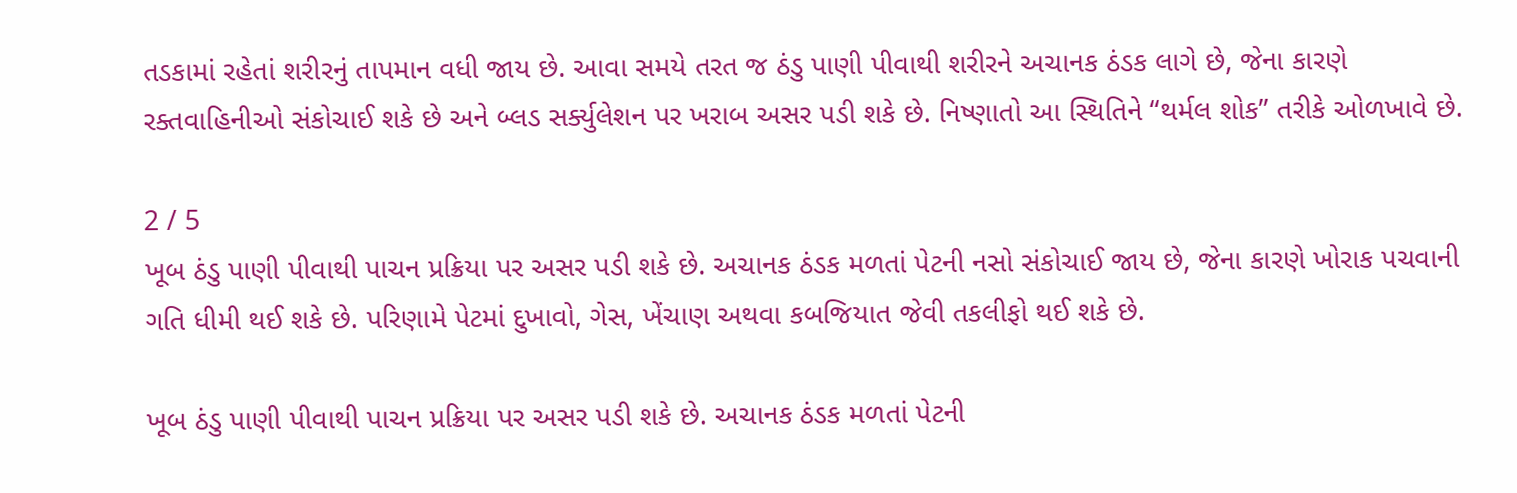તડકામાં રહેતાં શરીરનું તાપમાન વધી જાય છે. આવા સમયે તરત જ ઠંડુ પાણી પીવાથી શરીરને અચાનક ઠંડક લાગે છે, જેના કારણે રક્તવાહિનીઓ સંકોચાઈ શકે છે અને બ્લડ સર્ક્યુલેશન પર ખરાબ અસર પડી શકે છે. નિષ્ણાતો આ સ્થિતિને “થર્મલ શોક” તરીકે ઓળખાવે છે.

2 / 5
ખૂબ ઠંડુ પાણી પીવાથી પાચન પ્રક્રિયા પર અસર પડી શકે છે. અચાનક ઠંડક મળતાં પેટની નસો સંકોચાઈ જાય છે, જેના કારણે ખોરાક પચવાની ગતિ ધીમી થઈ શકે છે. પરિણામે પેટમાં દુખાવો, ગેસ, ખેંચાણ અથવા કબજિયાત જેવી તકલીફો થઈ શકે છે.

ખૂબ ઠંડુ પાણી પીવાથી પાચન પ્રક્રિયા પર અસર પડી શકે છે. અચાનક ઠંડક મળતાં પેટની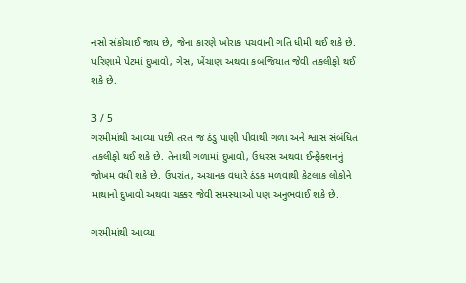નસો સંકોચાઈ જાય છે, જેના કારણે ખોરાક પચવાની ગતિ ધીમી થઈ શકે છે. પરિણામે પેટમાં દુખાવો, ગેસ, ખેંચાણ અથવા કબજિયાત જેવી તકલીફો થઈ શકે છે.

3 / 5
ગરમીમાંથી આવ્યા પછી તરત જ ઠંડુ પાણી પીવાથી ગળા અને શ્વાસ સંબંધિત તકલીફો થઈ શકે છે. તેનાથી ગળામાં દુખાવો, ઉધરસ અથવા ઈન્ફેક્શનનું જોખમ વધી શકે છે. ઉપરાંત, અચાનક વધારે ઠંડક મળવાથી કેટલાક લોકોને માથાનો દુખાવો અથવા ચક્કર જેવી સમસ્યાઓ પણ અનુભવાઈ શકે છે.

ગરમીમાંથી આવ્યા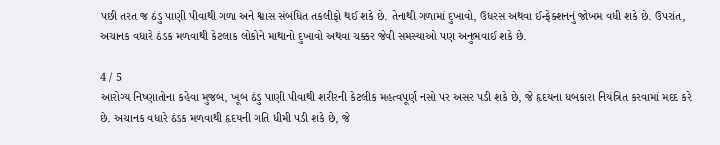પછી તરત જ ઠંડુ પાણી પીવાથી ગળા અને શ્વાસ સંબંધિત તકલીફો થઈ શકે છે. તેનાથી ગળામાં દુખાવો, ઉધરસ અથવા ઈન્ફેક્શનનું જોખમ વધી શકે છે. ઉપરાંત, અચાનક વધારે ઠંડક મળવાથી કેટલાક લોકોને માથાનો દુખાવો અથવા ચક્કર જેવી સમસ્યાઓ પણ અનુભવાઈ શકે છે.

4 / 5
આરોગ્ય નિષ્ણાતોના કહેવા મુજબ, ખૂબ ઠંડુ પાણી પીવાથી શરીરની કેટલીક મહત્વપૂર્ણ નસો પર અસર પડી શકે છે, જે હૃદયના ધબકારા નિયંત્રિત કરવામાં મદદ કરે છે. અચાનક વધારે ઠંડક મળવાથી હૃદયની ગતિ ધીમી પડી શકે છે, જે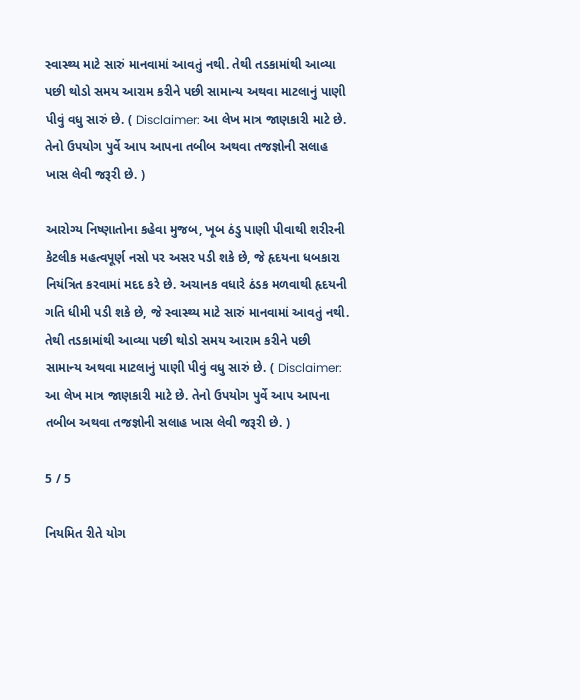સ્વાસ્થ્ય માટે સારું માનવામાં આવતું નથી. તેથી તડકામાંથી આવ્યા પછી થોડો સમય આરામ કરીને પછી સામાન્ય અથવા માટલાનું પાણી પીવું વધુ સારું છે. ( Disclaimer: આ લેખ માત્ર જાણકારી માટે છે. તેનો ઉપયોગ પુર્વે આપ આપના તબીબ અથવા તજજ્ઞોની સલાહ ખાસ લેવી જરૂરી છે. )

આરોગ્ય નિષ્ણાતોના કહેવા મુજબ, ખૂબ ઠંડુ પાણી પીવાથી શરીરની કેટલીક મહત્વપૂર્ણ નસો પર અસર પડી શકે છે, જે હૃદયના ધબકારા નિયંત્રિત કરવામાં મદદ કરે છે. અચાનક વધારે ઠંડક મળવાથી હૃદયની ગતિ ધીમી પડી શકે છે, જે સ્વાસ્થ્ય માટે સારું માનવામાં આવતું નથી. તેથી તડકામાંથી આવ્યા પછી થોડો સમય આરામ કરીને પછી સામાન્ય અથવા માટલાનું પાણી પીવું વધુ સારું છે. ( Disclaimer: આ લેખ માત્ર જાણકારી માટે છે. તેનો ઉપયોગ પુર્વે આપ આપના તબીબ અથવા તજજ્ઞોની સલાહ ખાસ લેવી જરૂરી છે. )

5 / 5

નિયમિત રીતે યોગ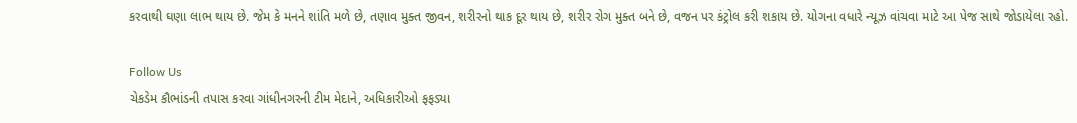કરવાથી ઘણા લાભ થાય છે. જેમ કે મનને શાંતિ મળે છે, તણાવ મુક્ત જીવન, શરીરનો થાક દૂર થાય છે, શરીર રોગ મુક્ત બને છે, વજન પર કંટ્રોલ કરી શકાય છે. યોગના વધારે ન્યૂઝ વાંચવા માટે આ પેજ સાથે જોડાયેલા રહો.

Follow Us
ચેકડેમ કૌભાંડની તપાસ કરવા ગાંધીનગરની ટીમ મેદાને, અધિકારીઓ ફફડ્યા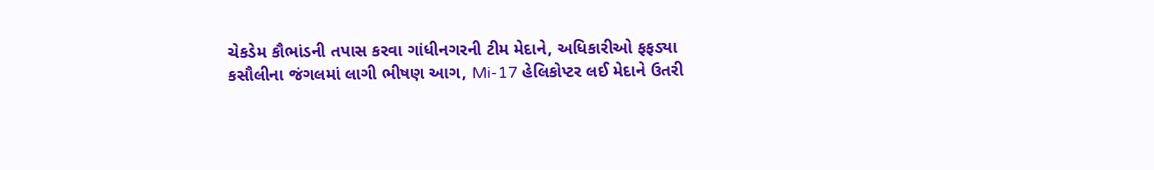ચેકડેમ કૌભાંડની તપાસ કરવા ગાંધીનગરની ટીમ મેદાને, અધિકારીઓ ફફડ્યા
કસૌલીના જંગલમાં લાગી ભીષણ આગ, Mi-17 હેલિકોપ્ટર લઈ મેદાને ઉતરી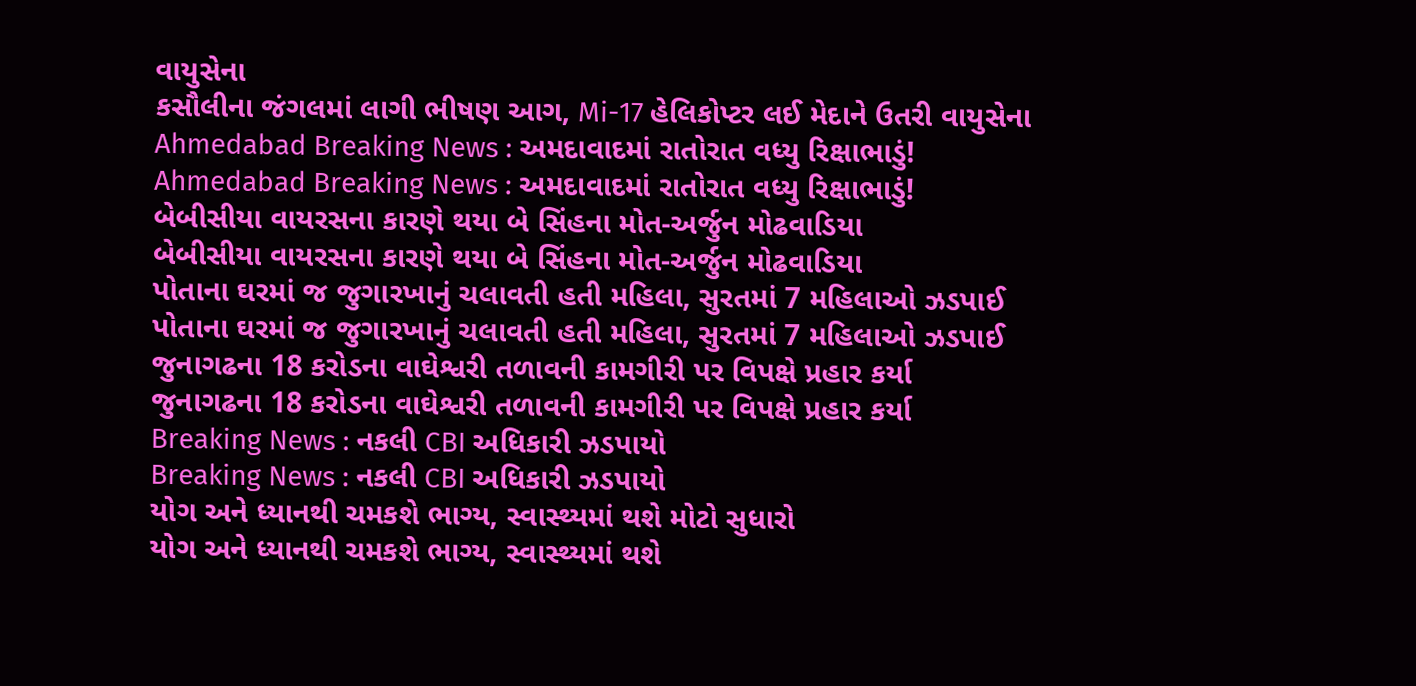વાયુસેના
કસૌલીના જંગલમાં લાગી ભીષણ આગ, Mi-17 હેલિકોપ્ટર લઈ મેદાને ઉતરી વાયુસેના
Ahmedabad Breaking News : અમદાવાદમાં રાતોરાત વધ્યુ રિક્ષાભાડું!
Ahmedabad Breaking News : અમદાવાદમાં રાતોરાત વધ્યુ રિક્ષાભાડું!
બેબીસીયા વાયરસના કારણે થયા બે સિંહના મોત-અર્જુન મોઢવાડિયા
બેબીસીયા વાયરસના કારણે થયા બે સિંહના મોત-અર્જુન મોઢવાડિયા
પોતાના ઘરમાં જ જુગારખાનું ચલાવતી હતી મહિલા, સુરતમાં 7 મહિલાઓ ઝડપાઈ
પોતાના ઘરમાં જ જુગારખાનું ચલાવતી હતી મહિલા, સુરતમાં 7 મહિલાઓ ઝડપાઈ
જુનાગઢના 18 કરોડના વાઘેશ્વરી તળાવની કામગીરી પર વિપક્ષે પ્રહાર કર્યા
જુનાગઢના 18 કરોડના વાઘેશ્વરી તળાવની કામગીરી પર વિપક્ષે પ્રહાર કર્યા
Breaking News : નકલી CBI અધિકારી ઝડપાયો
Breaking News : નકલી CBI અધિકારી ઝડપાયો
યોગ અને ધ્યાનથી ચમકશે ભાગ્ય, સ્વાસ્થ્યમાં થશે મોટો સુધારો
યોગ અને ધ્યાનથી ચમકશે ભાગ્ય, સ્વાસ્થ્યમાં થશે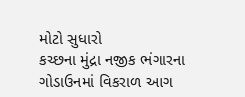મોટો સુધારો
કચ્છના મુંદ્રા નજીક ભંગારના ગોડાઉનમાં વિકરાળ આગ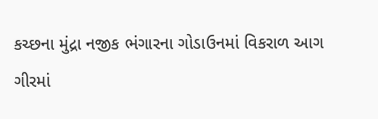કચ્છના મુંદ્રા નજીક ભંગારના ગોડાઉનમાં વિકરાળ આગ
ગીરમાં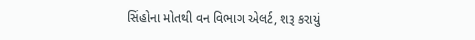સિંહોના મોતથી વન વિભાગ એલર્ટ, શરૂ કરાયું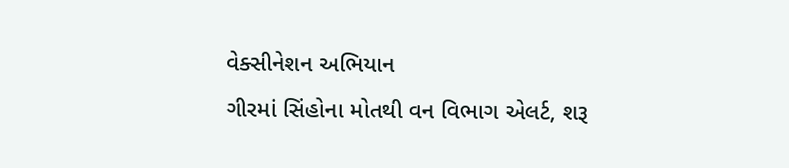વેક્સીનેશન અભિયાન
ગીરમાં સિંહોના મોતથી વન વિભાગ એલર્ટ, શરૂ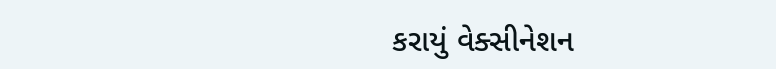કરાયું વેક્સીનેશન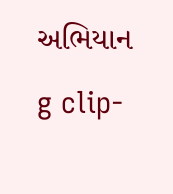અભિયાન
g clip-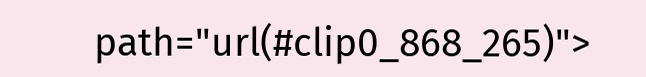path="url(#clip0_868_265)">